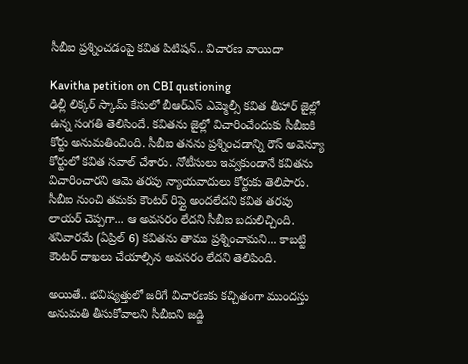సీబీఐ ప్రశ్నించడంపై కవిత పిటిషన్.. విచారణ వాయిదా

Kavitha petition on CBI qustioning
ఢిల్లీ లిక్కర్ స్కామ్ కేసులో బీఆర్ఎస్ ఎమ్మెల్సీ కవిత తీహార్ జైల్లో ఉన్న సంగతి తెలిసిందే. కవితను జైల్లో విచారించేందుకు సీబీఐకి కోర్టు అనుమతించింది. సీబీఐ తనను ప్రశ్నించడాన్ని రౌస్ అవెన్యూ కోర్టులో కవిత సవాల్ చేశారు. నోటీసులు ఇవ్వకుండానే కవితను విచారించారని ఆమె తరపు న్యాయవాదులు కోర్టుకు తెలిపారు. సీబీఐ నుంచి తమకు కౌంటర్ రిప్లై అందలేదని కవిత తరపు లాయర్ చెప్పగా... ఆ అవసరం లేదని సీబీఐ బదులిచ్చింది. శనివారమే (ఏప్రిల్ 6) కవితను తాము ప్రశ్నించామని... కాబట్టి కౌంటర్ దాఖలు చేయాల్సిన అవసరం లేదని తెలిపింది.

అయితే.. భవిష్యత్తులో జరిగే విచారణకు కచ్చితంగా ముందస్తు అనుమతి తీసుకోవాలని సీబీఐని జడ్జి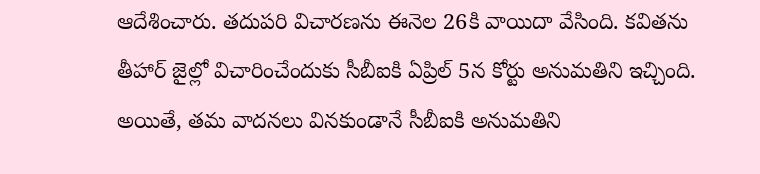ఆదేశించారు. తదుపరి విచారణను ఈనెల 26కి వాయిదా వేసింది. కవితను తీహార్ జైల్లో విచారించేందుకు సీబీఐకి ఏప్రిల్ 5న కోర్టు అనుమతిని ఇచ్చింది. అయితే, తమ వాదనలు వినకుండానే సీబీఐకి అనుమతిని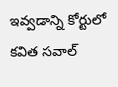ఇవ్వడాన్ని కోర్టులో కవిత సవాల్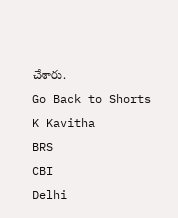చేశారు.
Go Back to Shorts
K Kavitha
BRS
CBI
Delhi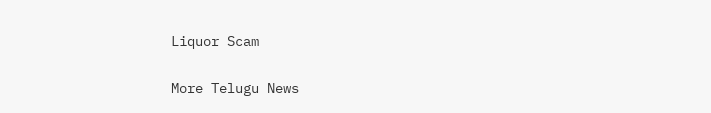Liquor Scam

More Telugu News